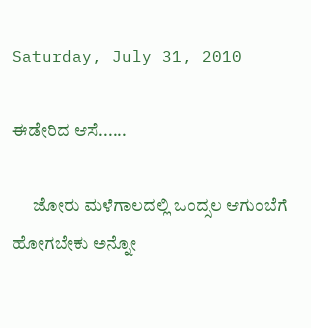Saturday, July 31, 2010

ಈಡೇರಿದ ಆಸೆ......

      ಜೋರು ಮಳೆಗಾಲದಲ್ಲಿ ಒಂದ್ಸಲ ಆಗುಂಬೆಗೆ ಹೋಗಬೇಕು ಅನ್ನೋ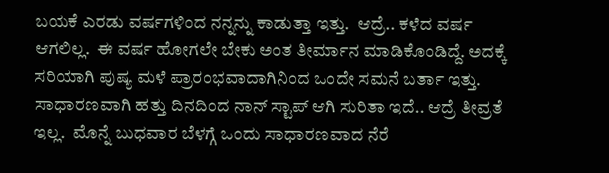ಬಯಕೆ ಎರಡು ವರ್ಷಗಳಿಂದ ನನ್ನನ್ನು ಕಾಡುತ್ತಾ ಇತ್ತು.  ಆದ್ರೆ.. ಕಳೆದ ವರ್ಷ ಆಗಲಿಲ್ಲ.  ಈ ವರ್ಷ ಹೋಗಲೇ ಬೇಕು ಅಂತ ತೀರ್ಮಾನ ಮಾಡಿಕೊಂಡಿದ್ದೆ. ಅದಕ್ಕೆ ಸರಿಯಾಗಿ ಪುಷ್ಯ ಮಳೆ ಪ್ರಾರಂಭವಾದಾಗಿನಿಂದ ಒಂದೇ ಸಮನೆ ಬರ್ತಾ ಇತ್ತು.  ಸಾಧಾರಣವಾಗಿ ಹತ್ತು ದಿನದಿಂದ ನಾನ್ ಸ್ಟಾಪ್ ಆಗಿ ಸುರಿತಾ ಇದೆ.. ಆದ್ರೆ ತೀವ್ರತೆ ಇಲ್ಲ.  ಮೊನ್ನೆ ಬುಧವಾರ ಬೆಳಗ್ಗೆ ಒಂದು ಸಾಧಾರಣವಾದ ನೆರೆ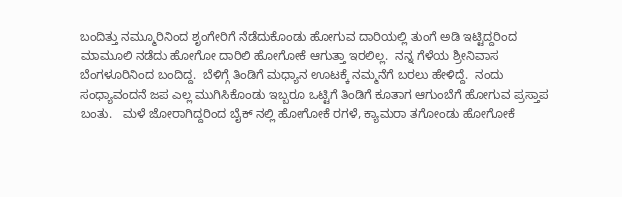ಬಂದಿತ್ತು ನಮ್ಮೂರಿನಿಂದ ಶೃಂಗೇರಿಗೆ ನೆಡೆದುಕೊಂಡು ಹೋಗುವ ದಾರಿಯಲ್ಲಿ ತುಂಗೆ ಅಡಿ ಇಟ್ಟಿದ್ದರಿಂದ ಮಾಮೂಲಿ ನಡೆದು ಹೋಗೋ ದಾರಿಲಿ ಹೋಗೋಕೆ ಆಗುತ್ತಾ ಇರಲಿಲ್ಲ.  ನನ್ನ ಗೆಳೆಯ ಶ್ರೀನಿವಾಸ ಬೆಂಗಳೂರಿನಿಂದ ಬಂದಿದ್ದ.  ಬೆಳಿಗ್ಗೆ ತಿಂಡಿಗೆ ಮಧ್ಯಾನ ಊಟಕ್ಕೆ ನಮ್ಮನೆಗೆ ಬರಲು ಹೇಳಿದ್ದೆ.  ನಂದು ಸಂಧ್ಯಾವಂದನೆ ಜಪ ಎಲ್ಲ ಮುಗಿಸಿಕೊಂಡು ಇಬ್ಬರೂ ಒಟ್ಟಿಗೆ ತಿಂಡಿಗೆ ಕೂತಾಗ ಆಗುಂಬೆಗೆ ಹೋಗುವ ಪ್ರಸ್ತಾಪ ಬಂತು.   ಮಳೆ ಜೋರಾಗಿದ್ದರಿಂದ ಬೈಕ್ ನಲ್ಲಿ ಹೋಗೋಕೆ ರಗಳೆ, ಕ್ಯಾಮರಾ ತಗೋಂಡು ಹೋಗೋಕೆ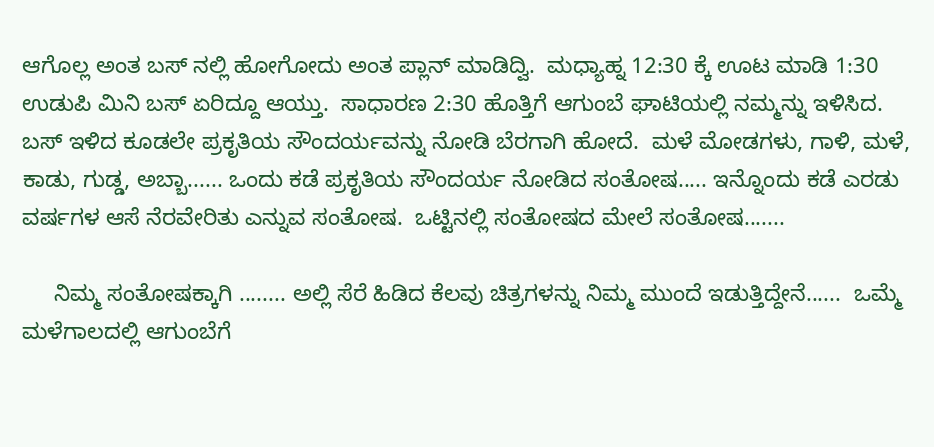ಆಗೊಲ್ಲ ಅಂತ ಬಸ್ ನಲ್ಲಿ ಹೋಗೋದು ಅಂತ ಪ್ಲಾನ್ ಮಾಡಿದ್ವಿ.  ಮಧ್ಯಾಹ್ನ 12:30 ಕ್ಕೆ ಊಟ ಮಾಡಿ 1:30 ಉಡುಪಿ ಮಿನಿ ಬಸ್ ಏರಿದ್ದೂ ಆಯ್ತು.  ಸಾಧಾರಣ 2:30 ಹೊತ್ತಿಗೆ ಆಗುಂಬೆ ಘಾಟಿಯಲ್ಲಿ ನಮ್ಮನ್ನು ಇಳಿಸಿದ.  ಬಸ್ ಇಳಿದ ಕೂಡಲೇ ಪ್ರಕೃತಿಯ ಸೌಂದರ್ಯವನ್ನು ನೋಡಿ ಬೆರಗಾಗಿ ಹೋದೆ.  ಮಳೆ ಮೋಡಗಳು, ಗಾಳಿ, ಮಳೆ, ಕಾಡು, ಗುಡ್ಡ, ಅಬ್ಬಾ...... ಒಂದು ಕಡೆ ಪ್ರಕೃತಿಯ ಸೌಂದರ್ಯ ನೋಡಿದ ಸಂತೋಷ..... ಇನ್ನೊಂದು ಕಡೆ ಎರಡು ವರ್ಷಗಳ ಆಸೆ ನೆರವೇರಿತು ಎನ್ನುವ ಸಂತೋಷ.  ಒಟ್ಟಿನಲ್ಲಿ ಸಂತೋಷದ ಮೇಲೆ ಸಂತೋಷ.......

     ನಿಮ್ಮ ಸಂತೋಷಕ್ಕಾಗಿ ........ ಅಲ್ಲಿ ಸೆರೆ ಹಿಡಿದ ಕೆಲವು ಚಿತ್ರಗಳನ್ನು ನಿಮ್ಮ ಮುಂದೆ ಇಡುತ್ತಿದ್ದೇನೆ......  ಒಮ್ಮೆ ಮಳೆಗಾಲದಲ್ಲಿ ಆಗುಂಬೆಗೆ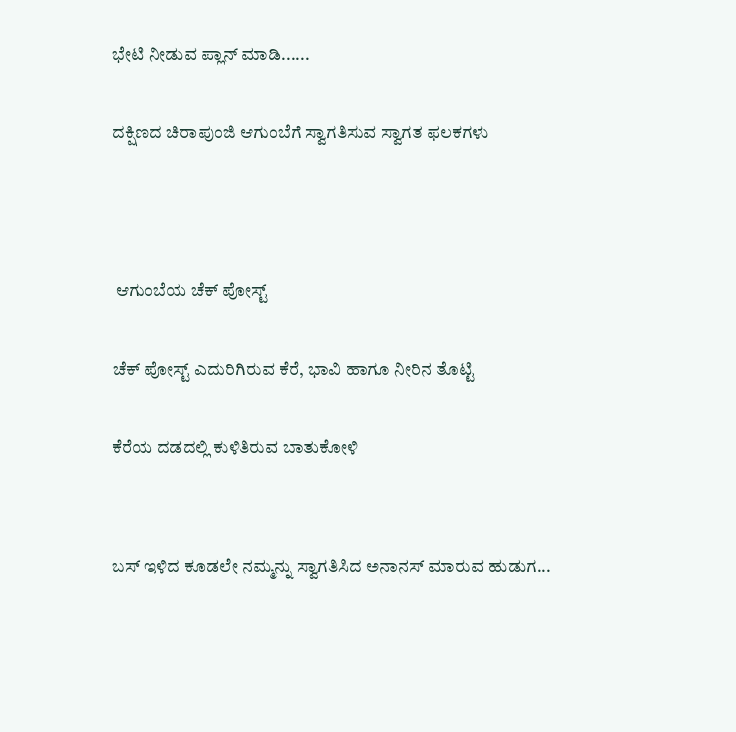ಭೇಟಿ ನೀಡುವ ಪ್ಲಾನ್ ಮಾಡಿ......

ದಕ್ಷಿಣದ ಚಿರಾಪುಂಜಿ ಆಗುಂಬೆಗೆ ಸ್ವಾಗತಿಸುವ ಸ್ವಾಗತ ಫಲಕಗಳು



 ಆಗುಂಬೆಯ ಚೆಕ್ ಪೋಸ್ಟ್

ಚೆಕ್ ಪೋಸ್ಟ್ ಎದುರಿಗಿರುವ ಕೆರೆ, ಭಾವಿ ಹಾಗೂ ನೀರಿನ ತೊಟ್ಟಿ

ಕೆರೆಯ ದಡದಲ್ಲಿ ಕುಳಿತಿರುವ ಬಾತುಕೋಳಿ


ಬಸ್ ಇಳಿದ ಕೂಡಲೇ ನಮ್ಮನ್ನು ಸ್ವಾಗತಿಸಿದ ಅನಾನಸ್ ಮಾರುವ ಹುಡುಗ...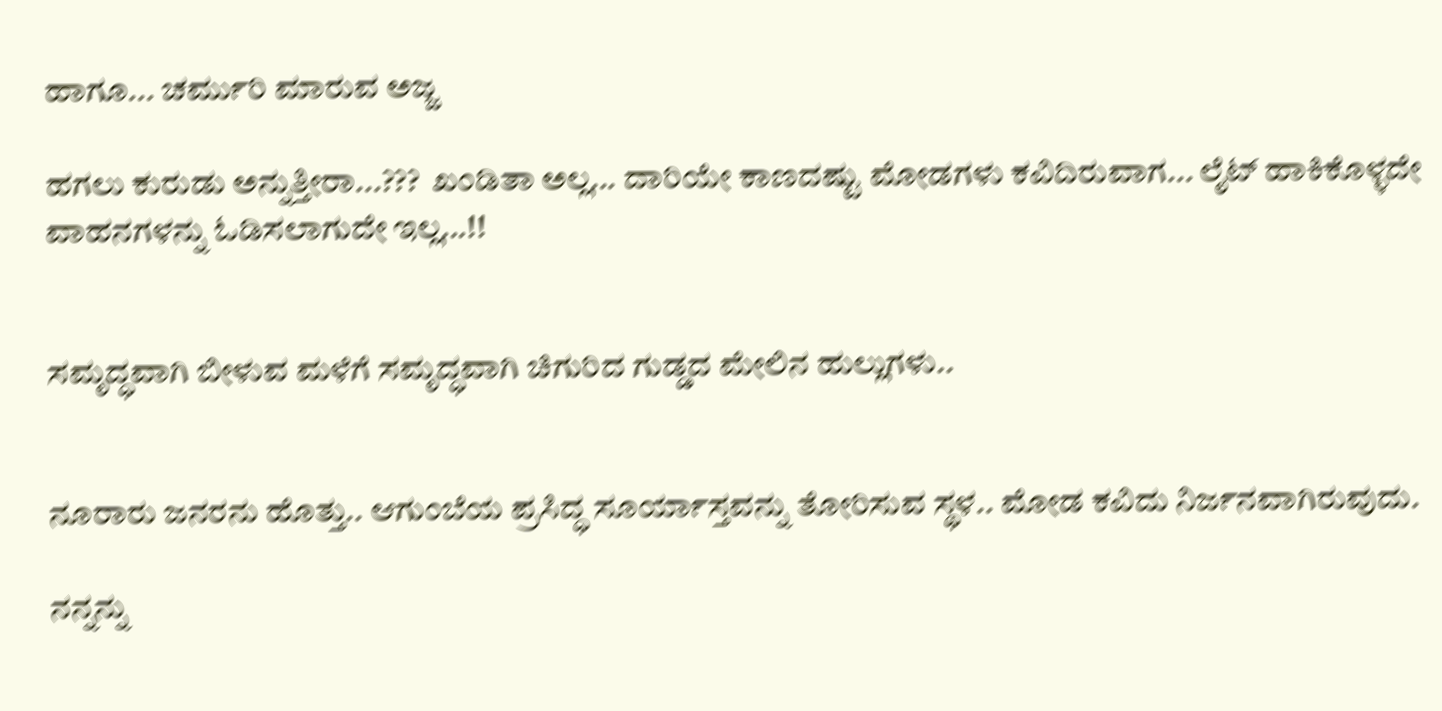ಹಾಗೂ... ಚರ್ಮುರಿ ಮಾರುವ ಅಜ್ಜ

ಹಗಲು ಕುರುಡು ಅನ್ನುತ್ತೀರಾ...???  ಖಂಡಿತಾ ಅಲ್ಲ... ದಾರಿಯೇ ಕಾಣದಷ್ಟು ಮೋಡಗಳು ಕವಿದಿರುವಾಗ... ಲೈಟ್ ಹಾಕಿಕೊಳ್ಳದೇ ವಾಹನಗಳನ್ನು ಓಡಿಸಲಾಗುದೇ ಇಲ್ಲ...!!


ಸಮೃದ್ಧವಾಗಿ ಬೀಳುವ ಮಳೆಗೆ ಸಮೃದ್ಧವಾಗಿ ಚಿಗುರಿದ ಗುಡ್ಡದ ಮೇಲಿನ ಹುಲ್ಲುಗಳು..


ನೂರಾರು ಜನರನು ಹೊತ್ತು.. ಆಗುಂಬೆಯ ಪ್ರಸಿದ್ಧ ಸೂರ್ಯಾಸ್ತವನ್ನು ತೋರಿಸುವ ಸ್ಥಳ.. ಮೋಡ ಕವಿದು ನಿರ್ಜನವಾಗಿರುವುದು.

ನನ್ನನ್ನು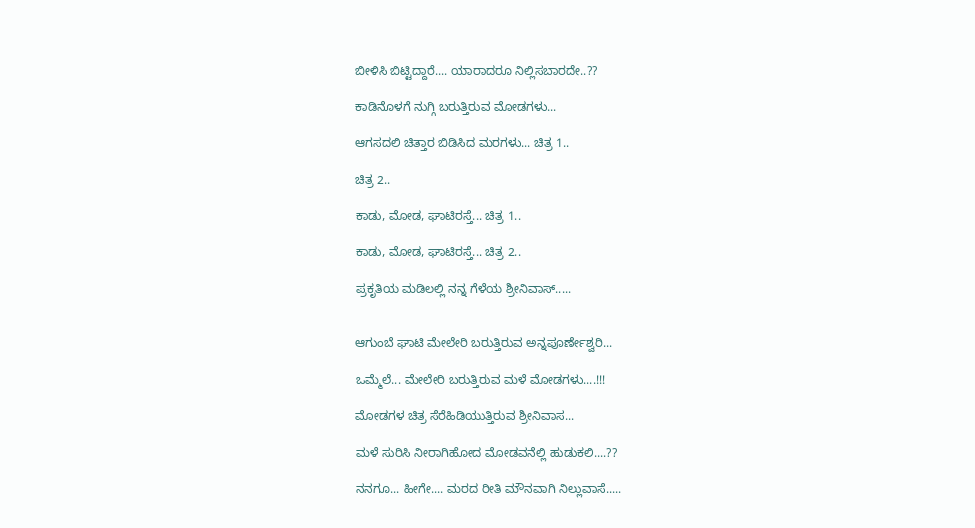ಬೀಳಿಸಿ ಬಿಟ್ಟಿದ್ದಾರೆ.... ಯಾರಾದರೂ ನಿಲ್ಲಿಸಬಾರದೇ..??

ಕಾಡಿನೊಳಗೆ ನುಗ್ಗಿ ಬರುತ್ತಿರುವ ಮೋಡಗಳು...

ಆಗಸದಲಿ ಚಿತ್ತಾರ ಬಿಡಿಸಿದ ಮರಗಳು... ಚಿತ್ರ 1..

ಚಿತ್ರ 2..

ಕಾಡು, ಮೋಡ, ಘಾಟಿರಸ್ತೆ... ಚಿತ್ರ 1..

ಕಾಡು, ಮೋಡ, ಘಾಟಿರಸ್ತೆ... ಚಿತ್ರ 2..

ಪ್ರಕೃತಿಯ ಮಡಿಲಲ್ಲಿ ನನ್ನ ಗೆಳೆಯ ಶ್ರೀನಿವಾಸ್.....


ಆಗುಂಬೆ ಘಾಟಿ ಮೇಲೇರಿ ಬರುತ್ತಿರುವ ಅನ್ನಪೂರ್ಣೇಶ್ವರಿ...

ಒಮ್ಮೆಲೆ... ಮೇಲೇರಿ ಬರುತ್ತಿರುವ ಮಳೆ ಮೋಡಗಳು....!!!

ಮೋಡಗಳ ಚಿತ್ರ ಸೆರೆಹಿಡಿಯುತ್ತಿರುವ ಶ್ರೀನಿವಾಸ...

ಮಳೆ ಸುರಿಸಿ ನೀರಾಗಿಹೋದ ಮೋಡವನೆಲ್ಲಿ ಹುಡುಕಲಿ....??

ನನಗೂ... ಹೀಗೇ.... ಮರದ ರೀತಿ ಮೌನವಾಗಿ ನಿಲ್ಲುವಾಸೆ.....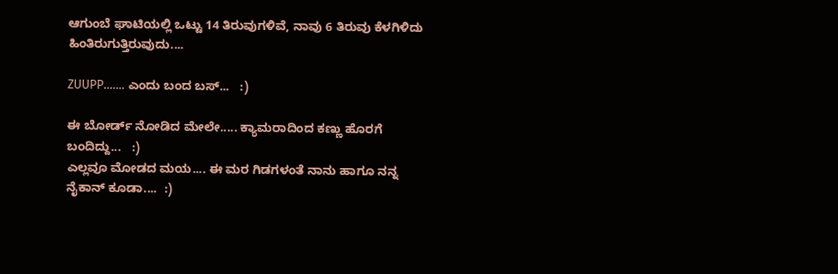ಆಗುಂಬೆ ಘಾಟಿಯಲ್ಲಿ ಒಟ್ಟು 14 ತಿರುವುಗಳಿವೆ, ನಾವು 6 ತಿರುವು ಕೆಳಗಿಳಿದು ಹಿಂತಿರುಗುತ್ತಿರುವುದು....

ZUUPP....... ಎಂದು ಬಂದ ಬಸ್...   :)

ಈ ಬೋರ್ಡ್ ನೋಡಿದ ಮೇಲೇ..... ಕ್ಯಾಮರಾದಿಂದ ಕಣ್ಣು ಹೊರಗೆ ಬಂದಿದ್ದು...   :)
ಎಲ್ಲವೂ ಮೋಡದ ಮಯ.... ಈ ಮರ ಗಿಡಗಳಂತೆ ನಾನು ಹಾಗೂ ನನ್ನ ನೈಕಾನ್ ಕೂಡಾ....  :)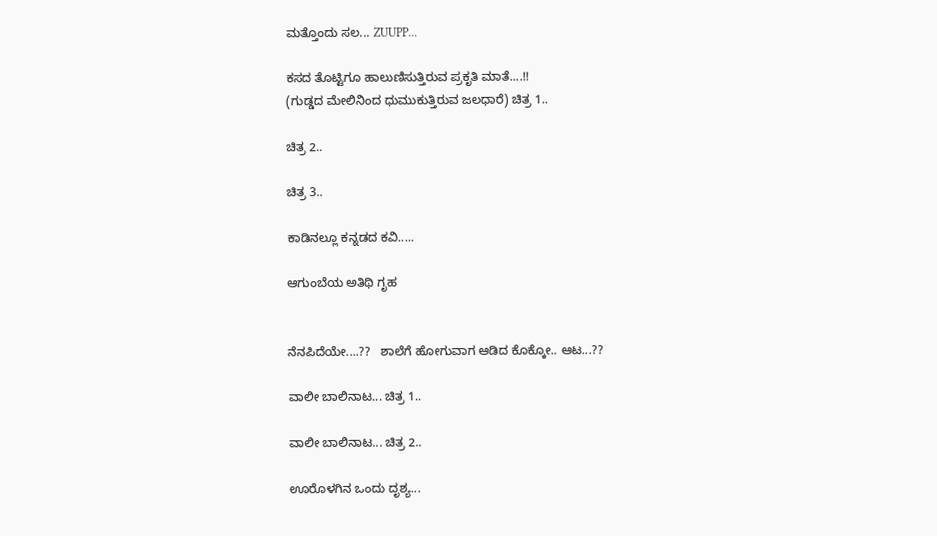ಮತ್ತೊಂದು ಸಲ... ZUUPP...

ಕಸದ ತೊಟ್ಟಿಗೂ ಹಾಲುಣಿಸುತ್ತಿರುವ ಪ್ರಕೃತಿ ಮಾತೆ....!!
(ಗುಡ್ಡದ ಮೇಲಿನಿಂದ ಧುಮುಕುತ್ತಿರುವ ಜಲಧಾರೆ) ಚಿತ್ರ 1..

ಚಿತ್ರ 2..

ಚಿತ್ರ 3..

ಕಾಡಿನಲ್ಲೂ ಕನ್ನಡದ ಕವಿ.....

ಆಗುಂಬೆಯ ಅತಿಥಿ ಗೃಹ


ನೆನಪಿದೆಯೇ....??   ಶಾಲೆಗೆ ಹೋಗುವಾಗ ಆಡಿದ ಕೊಕ್ಕೋ.. ಆಟ...??

ವಾಲೀ ಬಾಲಿನಾಟ... ಚಿತ್ರ 1..

ವಾಲೀ ಬಾಲಿನಾಟ... ಚಿತ್ರ 2..

ಊರೊಳಗಿನ ಒಂದು ದೃಶ್ಯ...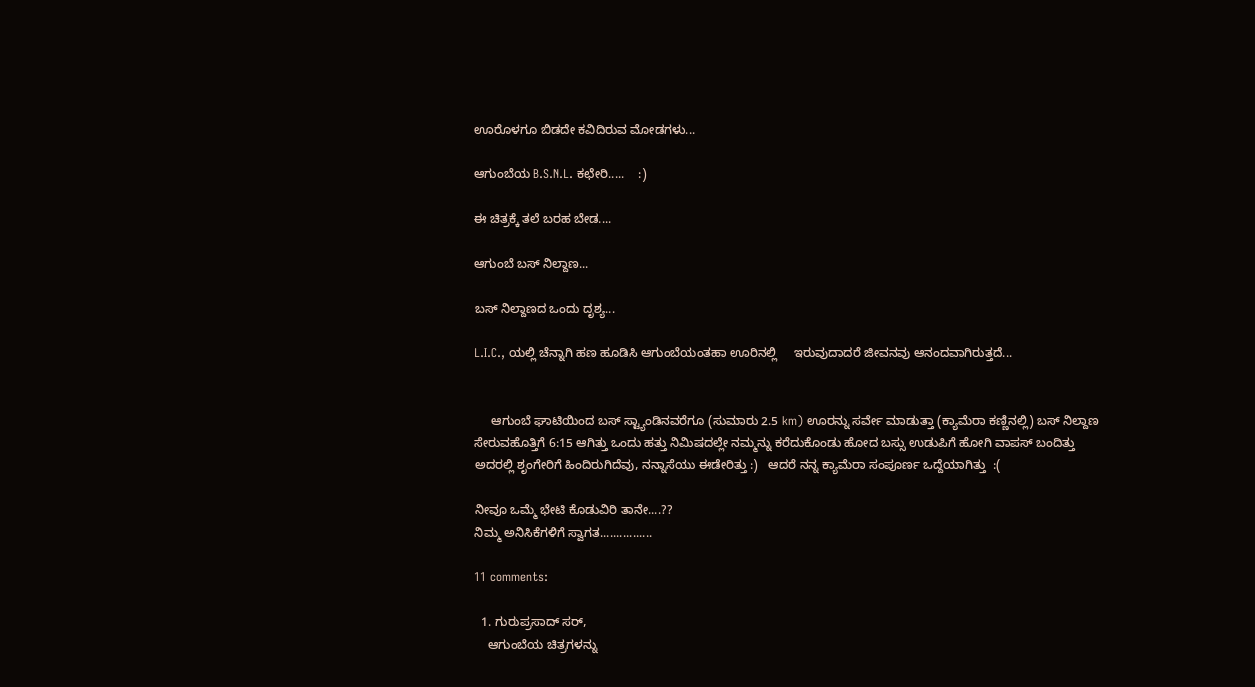ಊರೊಳಗೂ ಬಿಡದೇ ಕವಿದಿರುವ ಮೋಡಗಳು...

ಆಗುಂಬೆಯ B.S.N.L. ಕಛೇರಿ.....    :)

ಈ ಚಿತ್ರಕ್ಕೆ ತಲೆ ಬರಹ ಬೇಡ....

ಆಗುಂಬೆ ಬಸ್ ನಿಲ್ದಾಣ...

ಬಸ್ ನಿಲ್ದಾಣದ ಒಂದು ದೃಶ್ಯ...

L.I.C., ಯಲ್ಲಿ ಚೆನ್ನಾಗಿ ಹಣ ಹೂಡಿಸಿ ಆಗುಂಬೆಯಂತಹಾ ಊರಿನಲ್ಲಿ     ಇರುವುದಾದರೆ ಜೀವನವು ಆನಂದವಾಗಿರುತ್ತದೆ...


     ಆಗುಂಬೆ ಘಾಟಿಯಿಂದ ಬಸ್ ಸ್ಟ್ಯಾಂಡಿನವರೆಗೂ (ಸುಮಾರು 2.5 km) ಊರನ್ನು ಸರ್ವೇ ಮಾಡುತ್ತಾ (ಕ್ಯಾಮೆರಾ ಕಣ್ಣಿನಲ್ಲಿ) ಬಸ್ ನಿಲ್ದಾಣ ಸೇರುವಹೊತ್ತಿಗೆ 6:15 ಆಗಿತ್ತು ಒಂದು ಹತ್ತು ನಿಮಿಷದಲ್ಲೇ ನಮ್ಮನ್ನು ಕರೆದುಕೊಂಡು ಹೋದ ಬಸ್ಸು ಉಡುಪಿಗೆ ಹೋಗಿ ವಾಪಸ್ ಬಂದಿತ್ತು ಅದರಲ್ಲಿ ಶೃಂಗೇರಿಗೆ ಹಿಂದಿರುಗಿದೆವು, ನನ್ನಾಸೆಯು ಈಡೇರಿತ್ತು :)   ಆದರೆ ನನ್ನ ಕ್ಯಾಮೆರಾ ಸಂಪೂರ್ಣ ಒದ್ದೆಯಾಗಿತ್ತು  :(

ನೀವೂ ಒಮ್ಮೆ ಭೇಟಿ ಕೊಡುವಿರಿ ತಾನೇ....??
ನಿಮ್ಮ ಅನಿಸಿಕೆಗಳಿಗೆ ಸ್ವಾಗತ................

11 comments:

  1. ಗುರುಪ್ರಸಾದ್ ಸರ್,
    ಆಗುಂಬೆಯ ಚಿತ್ರಗಳನ್ನು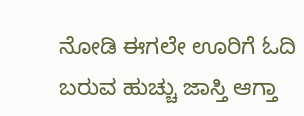ನೋಡಿ ಈಗಲೇ ಊರಿಗೆ ಓದಿ ಬರುವ ಹುಚ್ಚು ಜಾಸ್ತಿ ಆಗ್ತಾ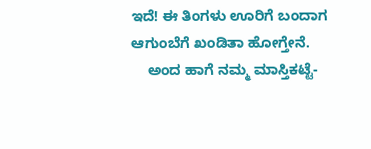ಇದೆ! ಈ ತಿಂಗಳು ಊರಿಗೆ ಬಂದಾಗ ಆಗುಂಬೆಗೆ ಖಂಡಿತಾ ಹೋಗ್ತೇನೆ.
    ಅಂದ ಹಾಗೆ ನಮ್ಮ ಮಾಸ್ತಿಕಟ್ಟೆ-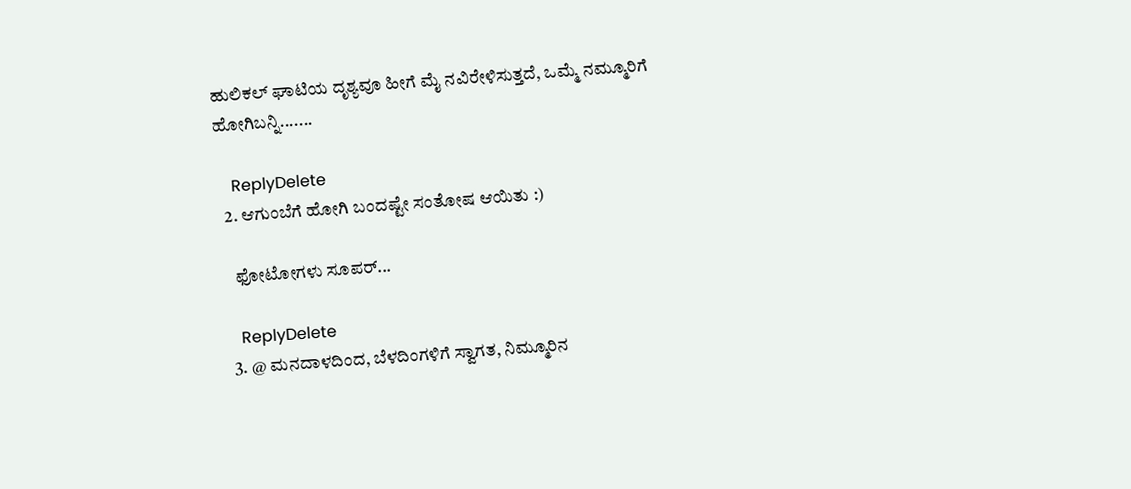ಹುಲಿಕಲ್ ಘಾಟಿಯ ದೃಶ್ಯವೂ ಹೀಗೆ ಮೈ ನವಿರೇಳಿಸುತ್ತದೆ, ಒಮ್ಮೆ ನಮ್ಮೂರಿಗೆ ಹೋಗಿಬನ್ನಿ.......

    ReplyDelete
  2. ಆಗುಂಬೆಗೆ ಹೋಗಿ ಬಂದಷ್ಟೇ ಸಂತೋಷ ಆಯಿತು :)

    ಫೋಟೋಗಳು ಸೂಪರ್...

    ReplyDelete
  3. @ ಮನದಾಳದಿಂದ, ಬೆಳದಿಂಗಳಿಗೆ ಸ್ವಾಗತ, ನಿಮ್ಮೂರಿನ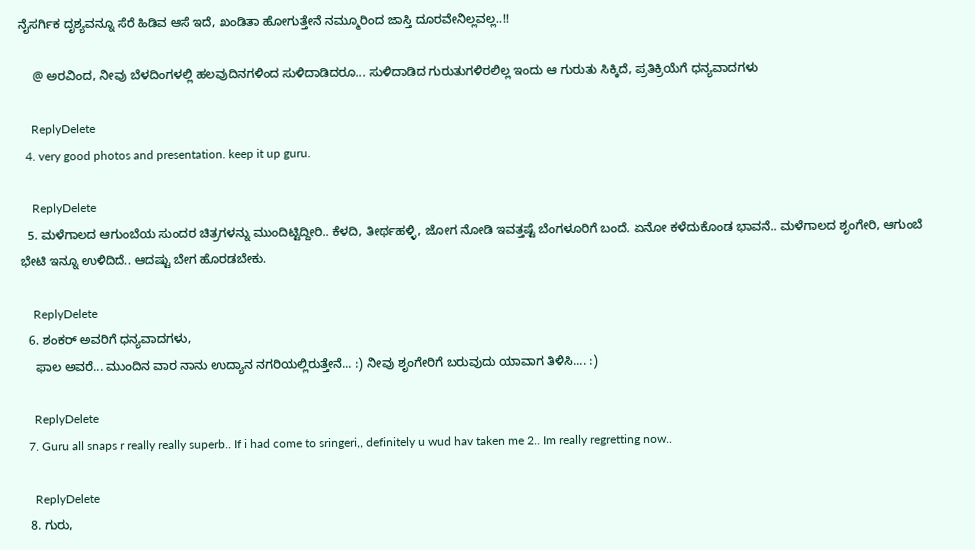ನೈಸರ್ಗಿಕ ದೃಶ್ಯವನ್ನೂ ಸೆರೆ ಹಿಡಿವ ಆಸೆ ಇದೆ, ಖಂಡಿತಾ ಹೋಗುತ್ತೇನೆ ನಮ್ಮೂರಿಂದ ಜಾಸ್ತಿ ದೂರವೇನಿಲ್ಲವಲ್ಲ..!!

    @ ಅರವಿಂದ, ನೀವು ಬೆಳದಿಂಗಳಲ್ಲಿ ಹಲವುದಿನಗಳಿಂದ ಸುಳಿದಾಡಿದರೂ... ಸುಳಿದಾಡಿದ ಗುರುತುಗಳಿರಲಿಲ್ಲ ಇಂದು ಆ ಗುರುತು ಸಿಕ್ಕಿದೆ, ಪ್ರತಿಕ್ರಿಯೆಗೆ ಧನ್ಯವಾದಗಳು

    ReplyDelete
  4. very good photos and presentation. keep it up guru.

    ReplyDelete
  5. ಮಳೆಗಾಲದ ಆಗುಂಬೆಯ ಸುಂದರ ಚಿತ್ರಗಳನ್ನು ಮುಂದಿಟ್ಟಿದ್ದೀರಿ.. ಕೆಳದಿ, ತೀರ್ಥಹಳ್ಳಿ, ಜೋಗ ನೋಡಿ ಇವತ್ತಷ್ಟೆ ಬೆಂಗಳೂರಿಗೆ ಬಂದೆ. ಏನೋ ಕಳೆದುಕೊಂಡ ಭಾವನೆ.. ಮಳೆಗಾಲದ ಶೃಂಗೇರಿ, ಆಗುಂಬೆ ಭೇಟಿ ಇನ್ನೂ ಉಳಿದಿದೆ.. ಆದಷ್ಟು ಬೇಗ ಹೊರಡಬೇಕು.

    ReplyDelete
  6. ಶಂಕರ್ ಅವರಿಗೆ ಧನ್ಯವಾದಗಳು,
    ಫಾಲ ಅವರೆ... ಮುಂದಿನ ವಾರ ನಾನು ಉದ್ಯಾನ ನಗರಿಯಲ್ಲಿರುತ್ತೇನೆ... :) ನೀವು ಶೃಂಗೇರಿಗೆ ಬರುವುದು ಯಾವಾಗ ತಿಳಿಸಿ.... :)

    ReplyDelete
  7. Guru all snaps r really really superb.. If i had come to sringeri,, definitely u wud hav taken me 2.. Im really regretting now..

    ReplyDelete
  8. ಗುರು,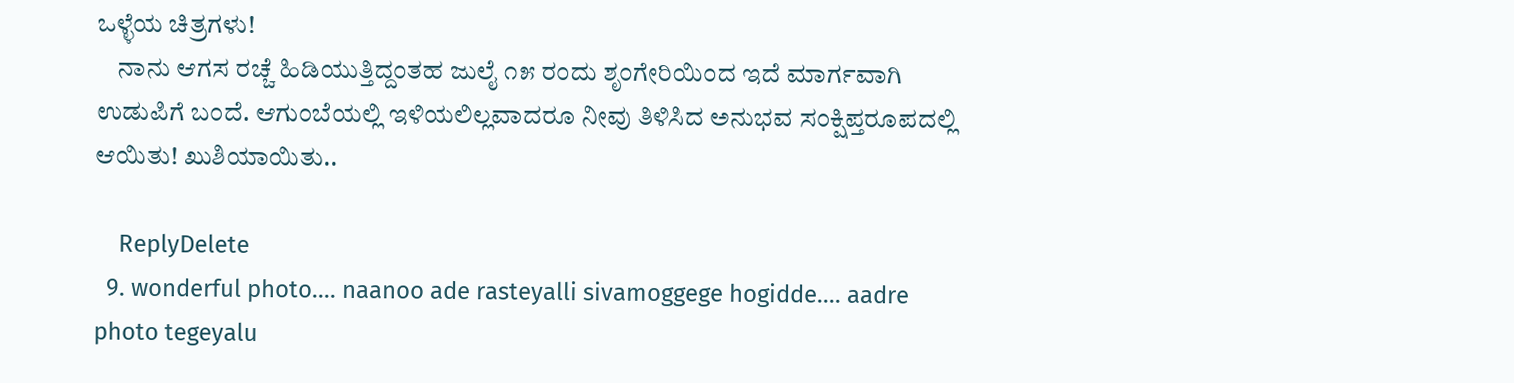ಒಳ್ಳೆಯ ಚಿತ್ರಗಳು!
    ನಾನು ಆಗಸ ರಚ್ಚೆ ಹಿಡಿಯುತ್ತಿದ್ದಂತಹ ಜುಲೈ ೧೫ ರಂದು ಶೃಂಗೇರಿಯಿಂದ ಇದೆ ಮಾರ್ಗವಾಗಿ ಉಡುಪಿಗೆ ಬಂದೆ. ಆಗುಂಬೆಯಲ್ಲಿ ಇಳಿಯಲಿಲ್ಲವಾದರೂ ನೀವು ತಿಳಿಸಿದ ಅನುಭವ ಸಂಕ್ಷಿಪ್ತರೂಪದಲ್ಲಿ ಆಯಿತು! ಖುಶಿಯಾಯಿತು..

    ReplyDelete
  9. wonderful photo.... naanoo ade rasteyalli sivamoggege hogidde.... aadre photo tegeyalu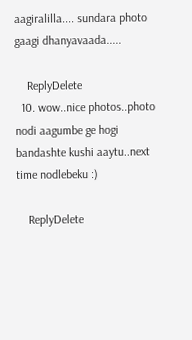aagiralilla.... sundara photo gaagi dhanyavaada.....

    ReplyDelete
  10. wow..nice photos..photo nodi aagumbe ge hogi bandashte kushi aaytu..next time nodlebeku :)

    ReplyDelete